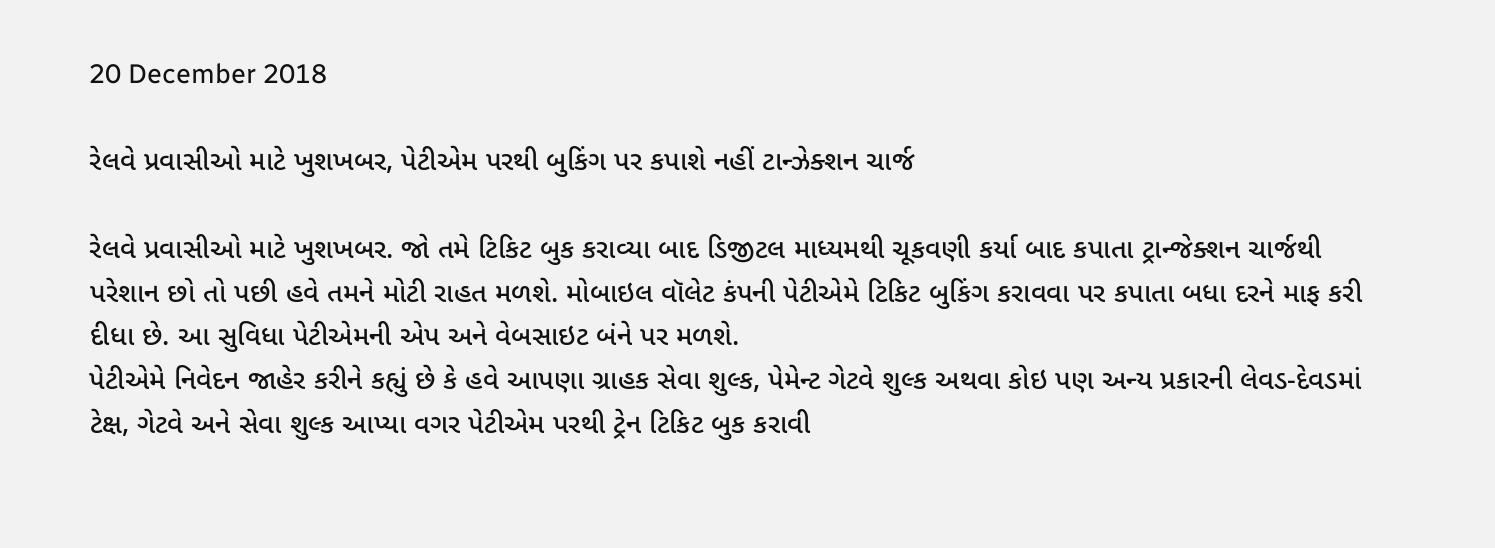20 December 2018

રેલવે પ્રવાસીઓ માટે ખુશખબર, પેટીએમ પરથી બુકિંગ પર કપાશે નહીં ટાન્ઝેક્શન ચાર્જ

રેલવે પ્રવાસીઓ માટે ખુશખબર. જો તમે ટિકિટ બુક કરાવ્યા બાદ ડિજીટલ માધ્યમથી ચૂકવણી કર્યા બાદ કપાતા ટ્રાન્જેક્શન ચાર્જથી પરેશાન છો તો પછી હવે તમને મોટી રાહત મળશે. મોબાઇલ વૉલેટ કંપની પેટીએમે ટિકિટ બુકિંગ કરાવવા પર કપાતા બધા દરને માફ કરી દીધા છે. આ સુવિધા પેટીએમની એપ અને વેબસાઇટ બંને પર મળશે.
પેટીએમે નિવેદન જાહેર કરીને કહ્યું છે કે હવે આપણા ગ્રાહક સેવા શુલ્ક, પેમેન્ટ ગેટવે શુલ્ક અથવા કોઇ પણ અન્ય પ્રકારની લેવડ-દેવડમાં ટેક્ષ, ગેટવે અને સેવા શુલ્ક આપ્યા વગર પેટીએમ પરથી ટ્રેન ટિકિટ બુક કરાવી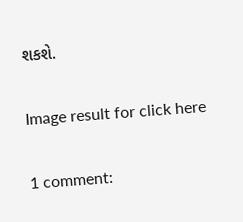શકશે.

Image result for click here

1 comment: